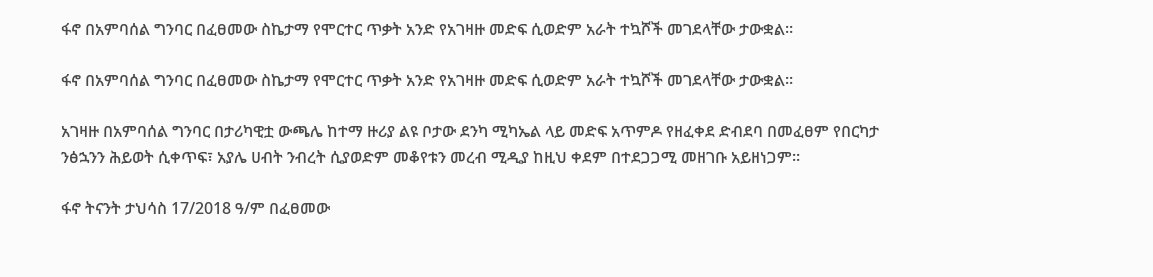ፋኖ በአምባሰል ግንባር በፈፀመው ስኬታማ የሞርተር ጥቃት አንድ የአገዛዙ መድፍ ሲወድም አራት ተኳሾች መገደላቸው ታውቋል።

ፋኖ በአምባሰል ግንባር በፈፀመው ስኬታማ የሞርተር ጥቃት አንድ የአገዛዙ መድፍ ሲወድም አራት ተኳሾች መገደላቸው ታውቋል።

አገዛዙ በአምባሰል ግንባር በታሪካዊቷ ውጫሌ ከተማ ዙሪያ ልዩ ቦታው ደንካ ሚካኤል ላይ መድፍ አጥምዶ የዘፈቀደ ድብደባ በመፈፀም የበርካታ ንፅኋንን ሕይወት ሲቀጥፍ፣ አያሌ ሀብት ንብረት ሲያወድም መቆየቱን መረብ ሚዲያ ከዚህ ቀደም በተደጋጋሚ መዘገቡ አይዘነጋም።

ፋኖ ትናንት ታህሳስ 17/2018 ዓ/ም በፈፀመው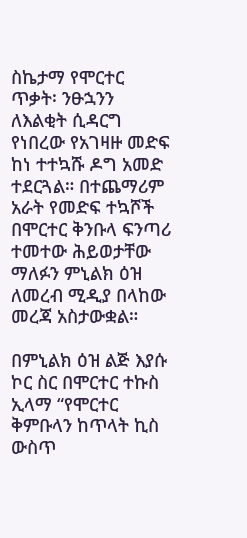ስኬታማ የሞርተር ጥቃት፡ ንፁኋንን ለእልቂት ሲዳርግ የነበረው የአገዛዙ መድፍ ከነ ተተኳሹ ዶግ አመድ ተደርጓል። በተጨማሪም አራት የመድፍ ተኳሾች በሞርተር ቅንቡላ ፍንጣሪ ተመተው ሕይወታቸው ማለፉን ምኒልክ ዕዝ ለመረብ ሚዲያ በላከው መረጃ አስታውቋል።

በምኒልክ ዕዝ ልጅ እያሱ ኮር ስር በሞርተር ተኩስ ኢላማ “የሞርተር ቅምቡላን ከጥላት ኪስ ውስጥ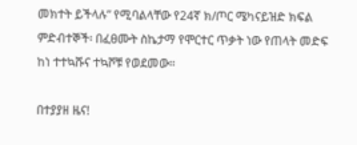መክተት ይችላሉ” የሚባልላቸው የ24ኛ ክ/ጦር ሜካናይዝድ ክፍል ምድብተኞች፡ በፈፀሙት ስኬታማ የሞርተር ጥቃት ነው የጠላት መድፍ ከነ ተተኳሹና ተኳሾቹ የወደመው።

በተያያዘ ዜና!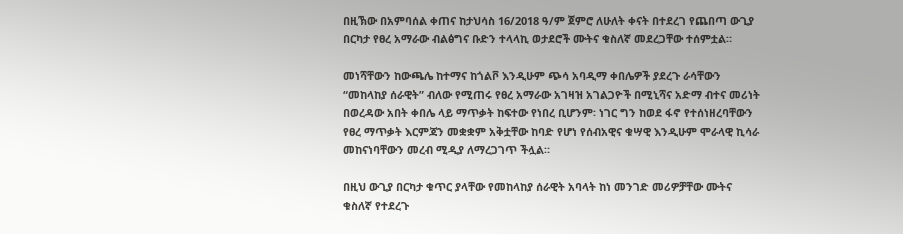በዚኽው በአምባሰል ቀጠና ከታህሳስ 16/2018 ዓ/ም ጀምሮ ለሁለት ቀናት በተደረገ የጨበጣ ውጊያ በርካታ የፀረ አማራው ብልፅግና ቡድን ተላላኪ ወታደሮች ሙትና ቁስለኛ መደረጋቸው ተሰምቷል።

መነሻቸውን ከውጫሌ ከተማና ከጎልቮ እንዲሁም ጭሳ አባዲማ ቀበሌዎች ያደረጉ ራሳቸውን “መከላከያ ሰራዊት” ብለው የሚጠሩ የፀረ አማራው አገዛዝ አገልጋዮች በሚኒሻና አድማ ብተና መሪነት በወረዳው አበት ቀበሌ ላይ ማጥቃት ከፍተው የነበረ ቢሆንም፡ ነገር ግን ከወደ ፋኖ የተሰነዘረባቸውን የፀረ ማጥቃት እርምጃን መቋቋም አቅቷቸው ከባድ የሆነ የሰብአዊና ቁሣዊ እንዲሁም ሞራላዊ ኪሳራ መከናነባቸውን መረብ ሚዲያ ለማረጋገጥ ችሏል።

በዚህ ውጊያ በርካታ ቁጥር ያላቸው የመከላከያ ሰራዊት አባላት ከነ መንገድ መሪዎቻቸው ሙትና ቁስለኛ የተደረጉ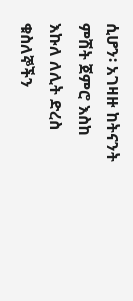ሲሆን፡ አገዛዙ ከትናንት ምሽት ጀምሮ እስከ እኩለ ለሊት ድረስ ቁስለኞችን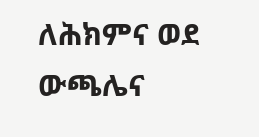ለሕክምና ወደ ውጫሌና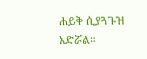ሐይቅ ሲያጓጉዝ አድሯል።